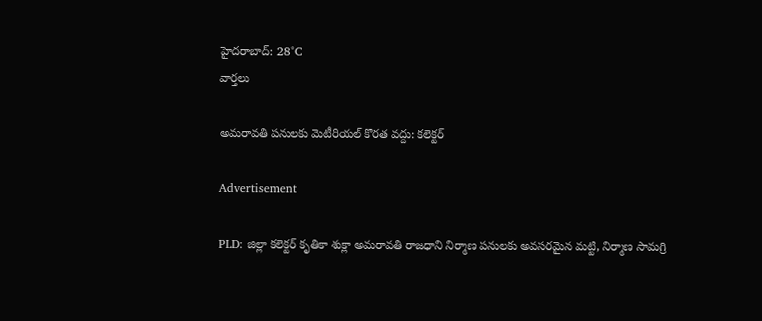హైదరాబాద్: 28°C
వార్తలు

అమరావతి పనులకు మెటీరియల్ కొరత వద్దు: కలెక్టర్

Advertisement

PLD: జిల్లా కలెక్టర్ కృతికా శుక్లా అమరావతి రాజధాని నిర్మాణ పనులకు అవసరమైన మట్టి, నిర్మాణ సామగ్రి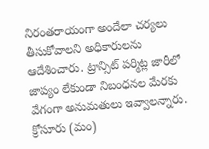నిరంతరాయంగా అందేలా చర్యలు తీసుకోవాలని అధికారులను ఆదేశించారు. ట్రాన్సిట్ పర్మిట్ల జారీలో జాప్యం లేకుండా నిబంధనల మేరకు వేగంగా అనుమతులు ఇవ్వాలన్నారు. క్రోసూరు (మం)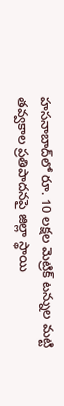హసనాబాద్‌లో రూ. 10 లక్షల మెట్రిక్ టన్నుల మట్టి తవ్వకాల ప్రతిపాదనపై జిల్లా స్థాయి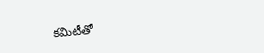కమిటీతో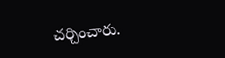చర్చించారు.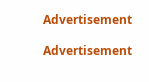Advertisement

Advertisement